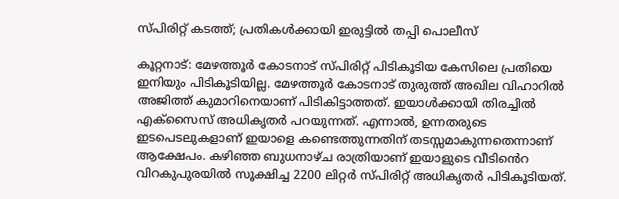സ്പിരിറ്റ് കടത്ത്; പ്രതികൾക്കായി ഇരുട്ടിൽ തപ്പി പൊലീസ്

കൂറ്റനാട്: മേഴത്തൂര്‍ കോടനാട് സ്പിരിറ്റ് പിടികൂടിയ കേസിലെ പ്രതിയെ ഇനിയും പിടികൂടിയില്ല. മേഴത്തൂര്‍ കോടനാട് തുരുത്ത് അഖില വിഹാറിൽ അജിത്ത് കുമാറിനെയാണ് പിടികിട്ടാത്തത്. ഇയാള്‍ക്കായി തിരച്ചില്‍ എക്സൈസ് അധികൃതര്‍ പറയുന്നത്. എന്നാല്‍, ഉന്നതരുടെ ഇടപെടലുകളാണ് ഇയാളെ കണ്ടെത്തുന്നതിന് തടസ്സമാകുന്നതെന്നാണ് ആക്ഷേപം. കഴിഞ്ഞ ബുധനാഴ്ച രാത്രിയാണ് ഇയാളുടെ വീടി‍ൻെറ വിറകുപുരയില്‍ സൂക്ഷിച്ച 2200 ലിറ്റര്‍ സ്പിരിറ്റ് അധികൃതര്‍ പിടികൂടിയത്.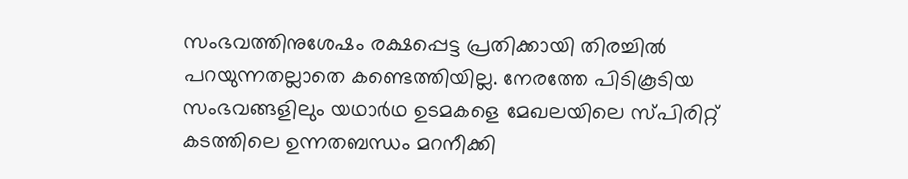സംഭവത്തിനുശേഷം രക്ഷപ്പെട്ട പ്രതിക്കായി തിരച്ചില്‍ പറയുന്നതല്ലാതെ കണ്ടെത്തിയില്ല. നേരത്തേ പിടികൂടിയ സംഭവങ്ങളിലും യഥാർഥ ഉടമകളെ മേഖലയിലെ സ്പിരിറ്റ് കടത്തിലെ ഉന്നതബന്ധം മറനീക്കി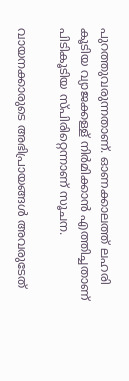പുറത്തുവരുന്നതാണ്. ഓണക്കാലത്ത് ലഹരി കൂടിയ വ്യാജക്കള്ള് നിർമിക്കാൻ എത്തിച്ചതാണ് പിടികൂടിയ സ്പിരിറ്റെന്നാണ് സൂചന.

വായനക്കാരുടെ അഭിപ്രായങ്ങള്‍ അവരുടേത്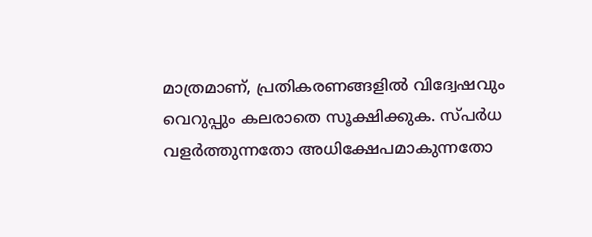മാത്രമാണ്, പ്രതികരണങ്ങളിൽ വിദ്വേഷവും വെറുപ്പും കലരാതെ സൂക്ഷിക്കുക. സ്പർധ വളർത്തുന്നതോ അധിക്ഷേപമാകുന്നതോ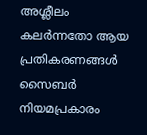അശ്ലീലം കലർന്നതോ ആയ പ്രതികരണങ്ങൾ സൈബർ നിയമപ്രകാരം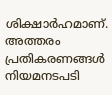ശിക്ഷാർഹമാണ്. അത്തരം പ്രതികരണങ്ങൾ നിയമനടപടി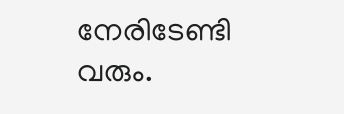നേരിടേണ്ടി വരും.